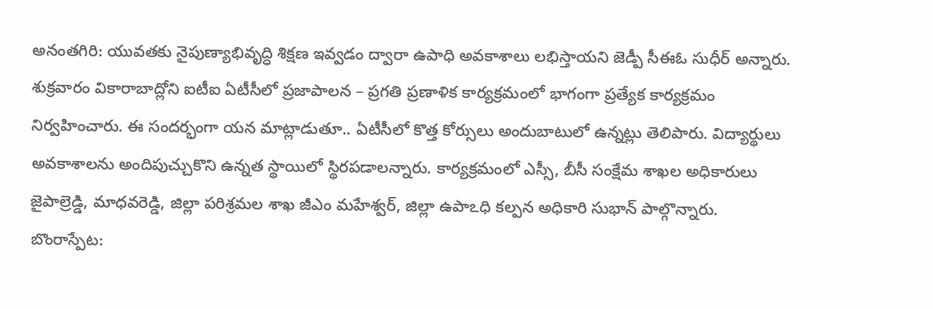అనంతగిరి: యువతకు నైపుణ్యాభివృద్ధి శిక్షణ ఇవ్వడం ద్వారా ఉపాధి అవకాశాలు లభిస్తాయని జెడ్పీ సీఈఓ సుధీర్ అన్నారు. శుక్రవారం వికారాబాద్లోని ఐటీఐ ఏటీసీలో ప్రజాపాలన – ప్రగతి ప్రణాళిక కార్యక్రమంలో భాగంగా ప్రత్యేక కార్యక్రమం నిర్వహించారు. ఈ సందర్భంగా యన మాట్లాడుతూ.. ఏటీసీలో కొత్త కోర్సులు అందుబాటులో ఉన్నట్లు తెలిపారు. విద్యార్థులు అవకాశాలను అందిపుచ్చుకొని ఉన్నత స్థాయిలో స్థిరపడాలన్నారు. కార్యక్రమంలో ఎస్సీ, బీసీ సంక్షేమ శాఖల అధికారులు జైపాల్రెడ్డి, మాధవరెడ్డి, జిల్లా పరిశ్రమల శాఖ జీఎం మహేశ్వర్, జిల్లా ఉపాఽధి కల్పన అధికారి సుభాన్ పాల్గొన్నారు.
బొంరాస్పేట: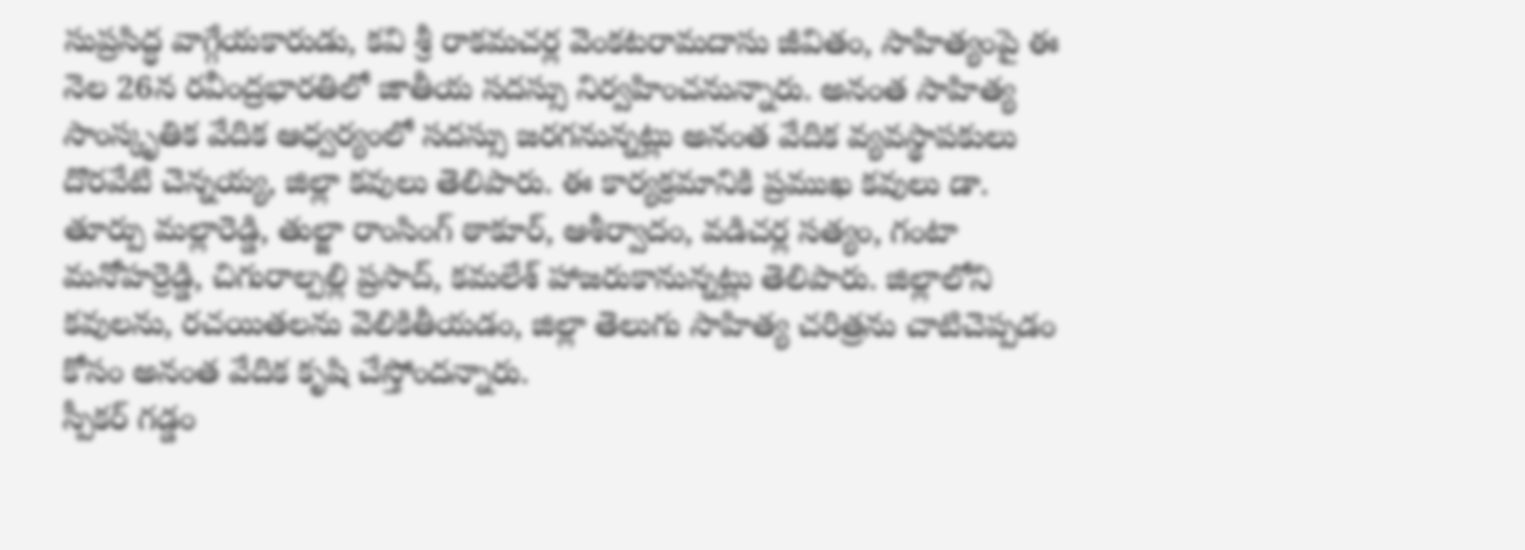సుప్రసిద్ధ వాగ్గేయకారుడు, కవి శ్రీ రాకమచర్ల వెంకటరామదాసు జీవితం, సాహిత్యంపై ఈ నెల 26న రవీంద్రభారతిలో జాతీయ సదస్సు నిర్వహించనున్నారు. అనంత సాహిత్య సాంస్కృతిక వేదిక ఆధ్వర్యంలో సదస్సు జరగనున్నట్లు అనంత వేదిక వ్యవస్థాపకులు దొరవేటి చెన్నయ్య, జిల్లా కవులు తెలిపారు. ఈ కార్యక్రమానికి ప్రముఖ కవులు డా. తూర్పు మల్లారెడ్డి, తుల్జా రాంసింగ్ ఠాకూర్, ఆశీర్వాదం, వడిచర్ల సత్యం, గంటా మనోహర్రెడ్డి, చిగురాల్పల్లి ప్రసాద్, కమలేశ్ హాజరుకానున్నట్లు తెలిపారు. జిల్లాలోని కవులను, రచయితలను వెలికితీయడం, జిల్లా తెలుగు సాహిత్య చరిత్రను చాటిచెప్పడం కోసం అనంత వేదిక కృషి చేస్తోందన్నారు.
స్పీకర్ గడ్డం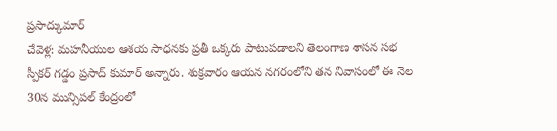ప్రసాద్కుమార్
చేవెళ్ల: మహనీయుల ఆశయ సాధనకు ప్రతీ ఒక్కరు పాటుపడాలని తెలంగాణ శాసన సభ స్పీకర్ గడ్డం ప్రసాద్ కుమార్ అన్నారు. శుక్రవారం ఆయన నగరంలోని తన నివాసంలో ఈ నెల 30న మున్సిపల్ కేంద్రంలో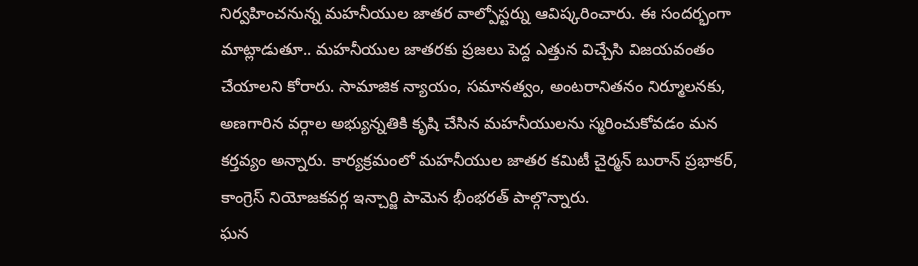నిర్వహించనున్న మహనీయుల జాతర వాల్పోస్టర్ను ఆవిష్కరించారు. ఈ సందర్భంగా మాట్లాడుతూ.. మహనీయుల జాతరకు ప్రజలు పెద్ద ఎత్తున విచ్చేసి విజయవంతం చేయాలని కోరారు. సామాజిక న్యాయం, సమానత్వం, అంటరానితనం నిర్మూలనకు, అణగారిన వర్గాల అభ్యున్నతికి కృషి చేసిన మహనీయులను స్మరించుకోవడం మన కర్తవ్యం అన్నారు. కార్యక్రమంలో మహనీయుల జాతర కమిటీ చైర్మన్ బురాన్ ప్రభాకర్, కాంగ్రెస్ నియోజకవర్గ ఇన్చార్జి పామెన భీంభరత్ పాల్గొన్నారు.
ఘన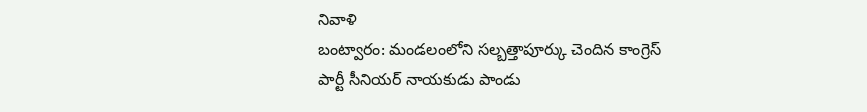నివాళి
బంట్వారం: మండలంలోని సల్బత్తాపూర్కు చెందిన కాంగ్రెస్ పార్టీ సీనియర్ నాయకుడు పాండు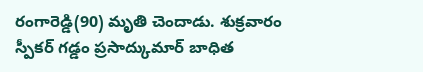రంగారెడ్డి(90) మృతి చెందాడు. శుక్రవారం స్పీకర్ గడ్డం ప్రసాద్కుమార్ బాధిత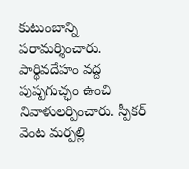కుటుంబాన్ని పరామర్శించారు. పార్థివదేహం వద్ద పుష్పగుచ్ఛం ఉంచి నివాళులర్పించారు. స్పీకర్ వెంట మర్పల్లి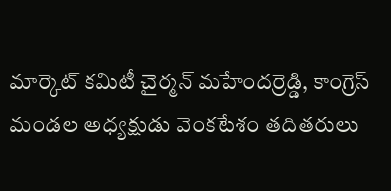మార్కెట్ కమిటీ చైర్మన్ మహేందర్రెడ్డి, కాంగ్రెస్ మండల అధ్యక్షుడు వెంకటేశం తదితరులు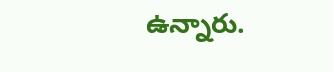ఉన్నారు.